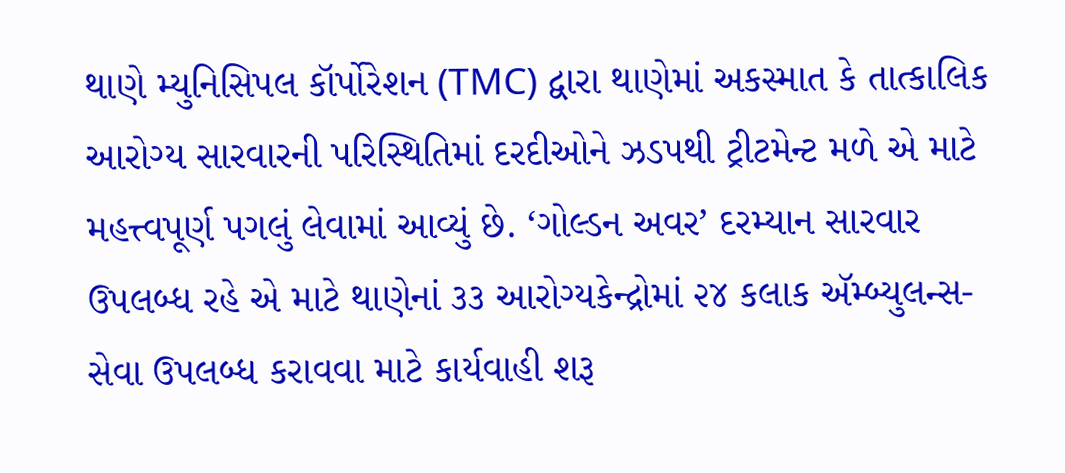થાણે મ્યુનિસિપલ કૉર્પોરેશન (TMC) દ્વારા થાણેમાં અકસ્માત કે તાત્કાલિક આરોગ્ય સારવારની પરિસ્થિતિમાં દરદીઓને ઝડપથી ટ્રીટમેન્ટ મળે એ માટે મહત્ત્વપૂર્ણ પગલું લેવામાં આવ્યું છે. ‘ગોલ્ડન અવર’ દરમ્યાન સારવાર ઉપલબ્ધ રહે એ માટે થાણેનાં ૩૩ આરોગ્યકેન્દ્રોમાં ૨૪ કલાક ઍમ્બ્યુલન્સ-સેવા ઉપલબ્ધ કરાવવા માટે કાર્યવાહી શરૂ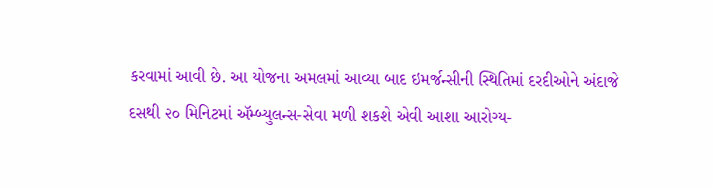કરવામાં આવી છે. આ યોજના અમલમાં આવ્યા બાદ ઇમર્જન્સીની સ્થિતિમાં દરદીઓને અંદાજે દસથી ૨૦ મિનિટમાં ઍમ્બ્યુલન્સ-સેવા મળી શકશે એવી આશા આરોગ્ય-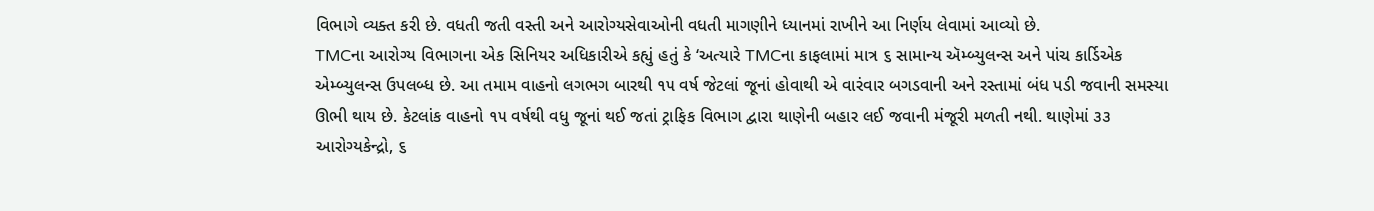વિભાગે વ્યક્ત કરી છે. વધતી જતી વસ્તી અને આરોગ્યસેવાઓની વધતી માગણીને ધ્યાનમાં રાખીને આ નિર્ણય લેવામાં આવ્યો છે.
TMCના આરોગ્ય વિભાગના એક સિનિયર અધિકારીએ કહ્યું હતું કે ‘અત્યારે TMCના કાફલામાં માત્ર ૬ સામાન્ય ઍમ્બ્યુલન્સ અને પાંચ કાર્ડિએક એમ્બ્યુલન્સ ઉપલબ્ધ છે. આ તમામ વાહનો લગભગ બારથી ૧૫ વર્ષ જેટલાં જૂનાં હોવાથી એ વારંવાર બગડવાની અને રસ્તામાં બંધ પડી જવાની સમસ્યા ઊભી થાય છે. કેટલાંક વાહનો ૧૫ વર્ષથી વધુ જૂનાં થઈ જતાં ટ્રાફિક વિભાગ દ્વારા થાણેની બહાર લઈ જવાની મંજૂરી મળતી નથી. થાણેમાં ૩૩ આરોગ્યકેન્દ્રો, ૬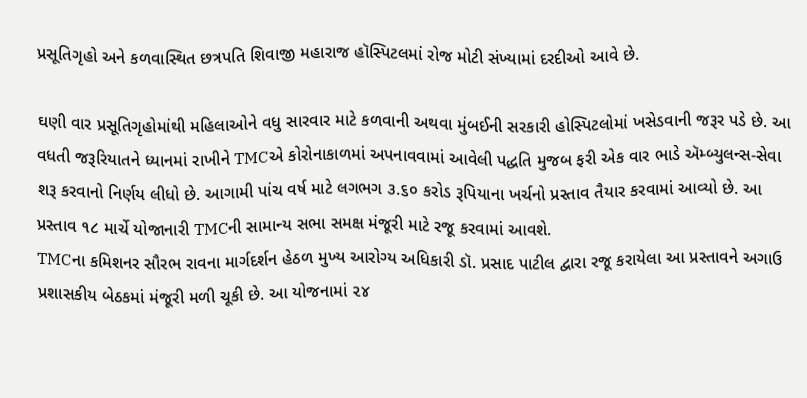પ્રસૂતિગૃહો અને કળવાસ્થિત છત્રપતિ શિવાજી મહારાજ હૉસ્પિટલમાં રોજ મોટી સંખ્યામાં દરદીઓ આવે છે.

ઘણી વાર પ્રસૂતિગૃહોમાંથી મહિલાઓને વધુ સારવાર માટે કળવાની અથવા મુંબઈની સરકારી હોસ્પિટલોમાં ખસેડવાની જરૂર પડે છે. આ વધતી જરૂરિયાતને ધ્યાનમાં રાખીને TMCએ કોરોનાકાળમાં અપનાવવામાં આવેલી પદ્ધતિ મુજબ ફરી એક વાર ભાડે ઍમ્બ્યુલન્સ-સેવા શરૂ કરવાનો નિર્ણય લીધો છે. આગામી પાંચ વર્ષ માટે લગભગ ૩.૬૦ કરોડ રૂપિયાના ખર્ચનો પ્રસ્તાવ તૈયાર કરવામાં આવ્યો છે. આ પ્રસ્તાવ ૧૮ માર્ચે યોજાનારી TMCની સામાન્ય સભા સમક્ષ મંજૂરી માટે રજૂ કરવામાં આવશે.
TMCના કમિશનર સૌરભ રાવના માર્ગદર્શન હેઠળ મુખ્ય આરોગ્ય અધિકારી ડૉ. પ્રસાદ પાટીલ દ્વારા રજૂ કરાયેલા આ પ્રસ્તાવને અગાઉ પ્રશાસકીય બેઠકમાં મંજૂરી મળી ચૂકી છે. આ યોજનામાં ૨૪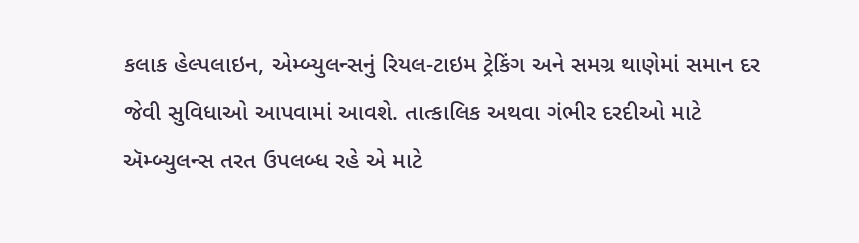કલાક હેલ્પલાઇન, એમ્બ્યુલન્સનું રિયલ-ટાઇમ ટ્રેકિંગ અને સમગ્ર થાણેમાં સમાન દર જેવી સુવિધાઓ આપવામાં આવશે. તાત્કાલિક અથવા ગંભીર દરદીઓ માટે ઍમ્બ્યુલન્સ તરત ઉપલબ્ધ રહે એ માટે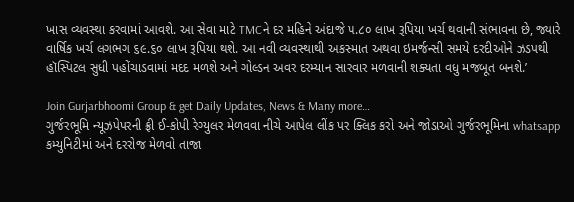ખાસ વ્યવસ્થા કરવામાં આવશે. આ સેવા માટે TMCને દર મહિને અંદાજે ૫.૮૦ લાખ રૂપિયા ખર્ચ થવાની સંભાવના છે, જ્યારે વાર્ષિક ખર્ચ લગભગ ૬૯.૬૦ લાખ રૂપિયા થશે. આ નવી વ્યવસ્થાથી અકસ્માત અથવા ઇમર્જન્સી સમયે દરદીઓને ઝડપથી હૉસ્પિટલ સુધી પહોંચાડવામાં મદદ મળશે અને ગોલ્ડન અવર દરમ્યાન સારવાર મળવાની શક્યતા વધુ મજબૂત બનશે.’

Join Gurjarbhoomi Group & get Daily Updates, News & Many more…
ગુર્જરભૂમિ ન્યૂઝપેપરની ફ્રી ઈ-કોપી રેગ્યુલર મેળવવા નીચે આપેલ લીંક પર ક્લિક કરો અને જોડાઓ ગુર્જરભૂમિના whatsapp કમ્યુનિટીમાં અને દરરોજ મેળવો તાજા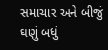સમાચાર અને બીજું ઘણું બધું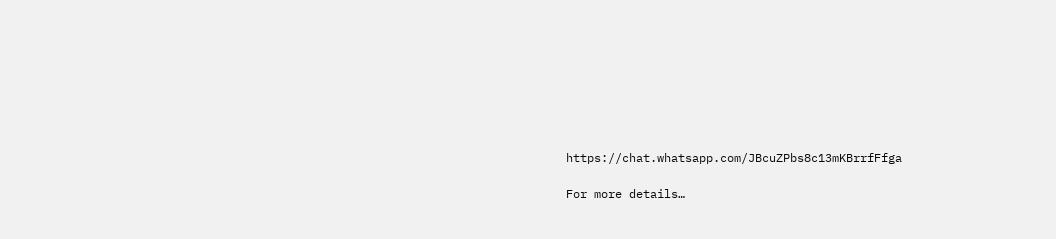https://chat.whatsapp.com/JBcuZPbs8c13mKBrrfFfga

For more details…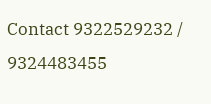Contact 9322529232 / 9324483455